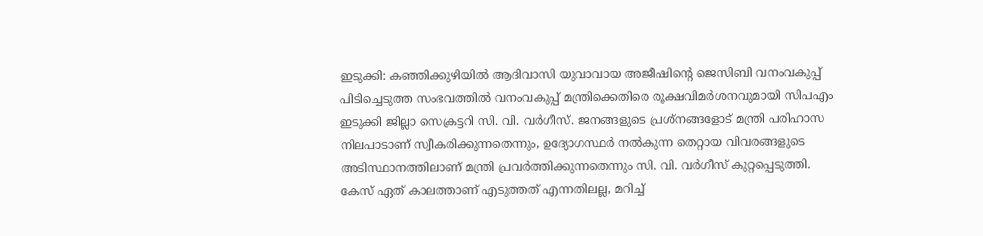ഇടുക്കി: കഞ്ഞിക്കുഴിയിൽ ആദിവാസി യുവാവായ അജീഷിന്റെ ജെസിബി വനംവകുപ്പ് പിടിച്ചെടുത്ത സംഭവത്തിൽ വനംവകുപ്പ് മന്ത്രിക്കെതിരെ രൂക്ഷവിമർശനവുമായി സിപഎം ഇടുക്കി ജില്ലാ സെക്രട്ടറി സി. വി. വർഗീസ്. ജനങ്ങളുടെ പ്രശ്നങ്ങളോട് മന്ത്രി പരിഹാസ നിലപാടാണ് സ്വീകരിക്കുന്നതെന്നും, ഉദ്യോഗസ്ഥർ നൽകുന്ന തെറ്റായ വിവരങ്ങളുടെ അടിസ്ഥാനത്തിലാണ് മന്ത്രി പ്രവർത്തിക്കുന്നതെന്നും സി. വി. വർഗീസ് കുറ്റപ്പെടുത്തി.
കേസ് ഏത് കാലത്താണ് എടുത്തത് എന്നതിലല്ല, മറിച്ച്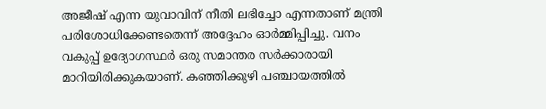അജീഷ് എന്ന യുവാവിന് നീതി ലഭിച്ചോ എന്നതാണ് മന്ത്രി പരിശോധിക്കേണ്ടതെന്ന് അദ്ദേഹം ഓർമ്മിപ്പിച്ചു. വനം വകുപ്പ് ഉദ്യോഗസ്ഥർ ഒരു സമാന്തര സർക്കാരായി മാറിയിരിക്കുകയാണ്. കഞ്ഞിക്കുഴി പഞ്ചായത്തിൽ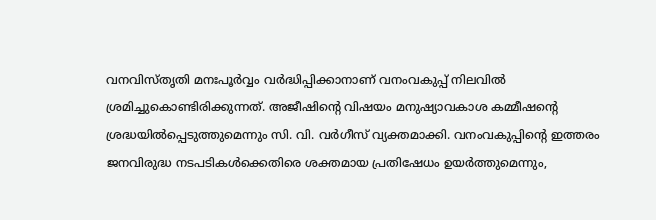വനവിസ്തൃതി മനഃപൂർവ്വം വർദ്ധിപ്പിക്കാനാണ് വനംവകുപ്പ് നിലവിൽ ശ്രമിച്ചുകൊണ്ടിരിക്കുന്നത്. അജീഷിന്റെ വിഷയം മനുഷ്യാവകാശ കമ്മീഷന്റെ ശ്രദ്ധയിൽപ്പെടുത്തുമെന്നും സി. വി. വർഗീസ് വ്യക്തമാക്കി. വനംവകുപ്പിന്റെ ഇത്തരം ജനവിരുദ്ധ നടപടികൾക്കെതിരെ ശക്തമായ പ്രതിഷേധം ഉയർത്തുമെന്നും,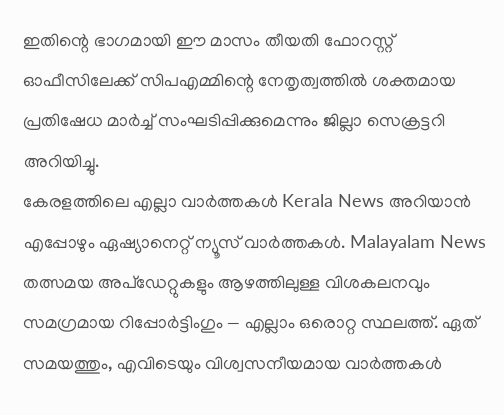ഇതിന്റെ ഭാഗമായി ഈ മാസം തീയതി ഫോറസ്റ്റ് ഓഫീസിലേക്ക് സിപഎമ്മിന്റെ നേതൃത്വത്തിൽ ശക്തമായ പ്രതിഷേധ മാർച്ച് സംഘടിപ്പിക്കുമെന്നും ജില്ലാ സെക്രട്ടറി അറിയിച്ചു.
കേരളത്തിലെ എല്ലാ വാർത്തകൾ Kerala News അറിയാൻ എപ്പോഴും ഏഷ്യാനെറ്റ് ന്യൂസ് വാർത്തകൾ. Malayalam News തത്സമയ അപ്ഡേറ്റുകളും ആഴത്തിലുള്ള വിശകലനവും സമഗ്രമായ റിപ്പോർട്ടിംഗും — എല്ലാം ഒരൊറ്റ സ്ഥലത്ത്. ഏത് സമയത്തും, എവിടെയും വിശ്വസനീയമായ വാർത്തകൾ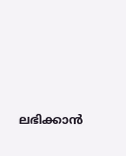ലഭിക്കാൻ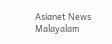Asianet News Malayalam